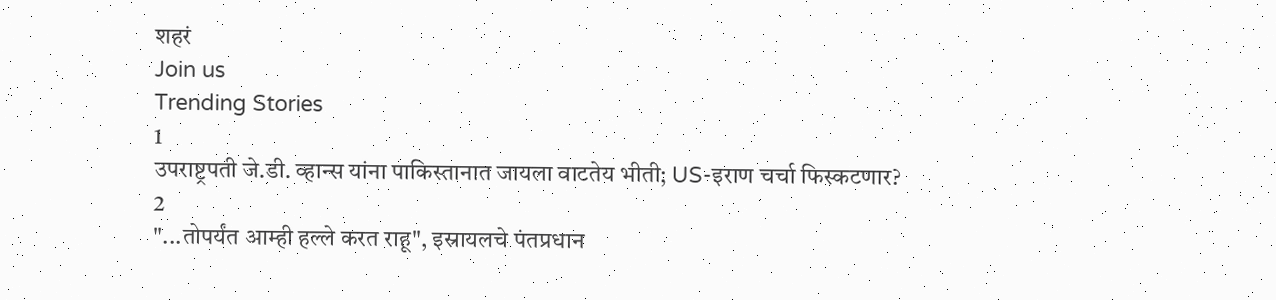शहरं
Join us
Trending Stories
1
उपराष्ट्रपती जे.डी. व्हान्स यांना पाकिस्तानात जायला वाटतेय भीती; US-इराण चर्चा फिस्कटणार?
2
"...तोपर्यंत आम्ही हल्ले करत राहू", इस्रायलचे पंतप्रधान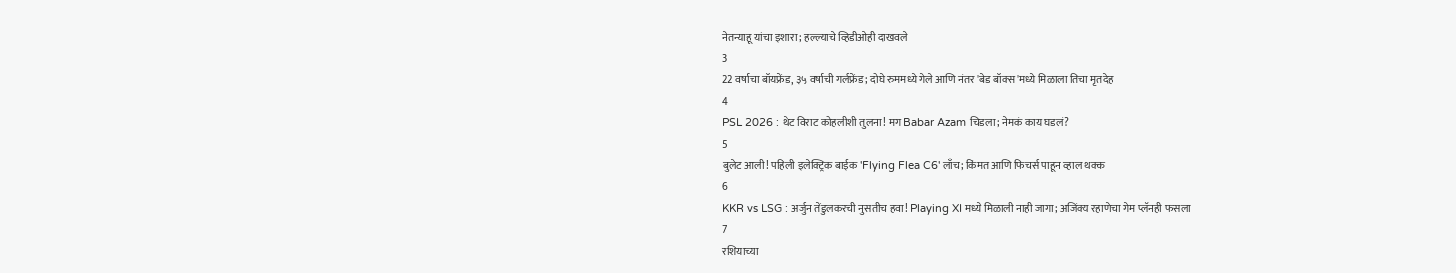नेतन्याहू यांचा इशारा; हल्ल्याचे व्हिडीओही दाखवले
3
22 वर्षाचा बॉयफ्रेंड, ३५ वर्षाची गर्लफ्रेंड; दोघे रुममध्ये गेले आणि नंतर 'बेड बॉक्स'मध्ये मिळाला तिचा मृतदेह
4
PSL 2026 : थेट विराट कोहलीशी तुलना! मग Babar Azam चिडला; नेमकं काय घडलं?
5
बुलेट आली! पहिली इलेक्ट्रिक बाईक 'Flying Flea C6' लाँच; किंमत आणि फिचर्स पाहून व्हाल थक्क
6
KKR vs LSG : अर्जुन तेंडुलकरची नुसतीच हवा! Playing XI मध्ये मिळाली नाही जागा; अजिंक्य रहाणेचा गेम प्लॅनही फसला
7
रशियाच्या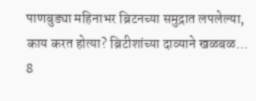पाणबुड्या महिनाभर ब्रिटनच्या समुद्रात लपलेल्या, काय करत होत्या? ब्रिटीशांच्या दाव्याने खळबळ...
8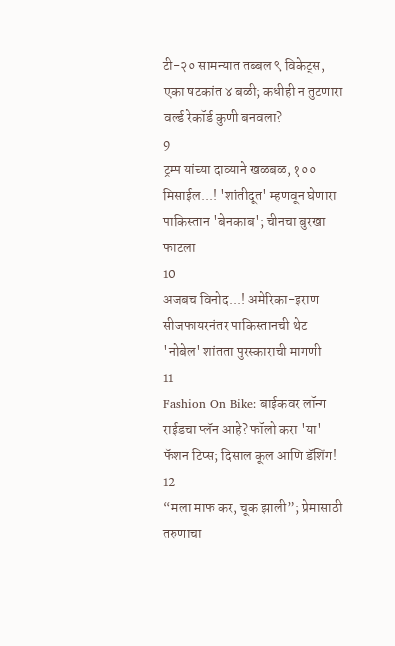टी-२० सामन्यात तब्बल ९ विकेट्स, एका षटकांत ४ बळी; कधीही न तुटणारा वर्ल्ड रेकॉर्ड कुणी बनवला?
9
ट्रम्प यांच्या दाव्याने खळबळ, १०० मिसाईल...! 'शांतीदूत' म्हणवून घेणारा पाकिस्तान 'बेनकाब'; चीनचा बुरखा फाटला
10
अजबच विनोद...! अमेरिका-इराण सीजफायरनंतर पाकिस्तानची थेट 'नोबेल' शांतता पुरस्काराची मागणी
11
Fashion On Bike: बाईकवर लॉन्ग राईडचा प्लॅन आहे? फॉलो करा 'या' फॅशन टिप्स; दिसाल कूल आणि डॅशिंग!
12
“मला माफ कर, चूक झाली”; प्रेमासाठी तरुणाचा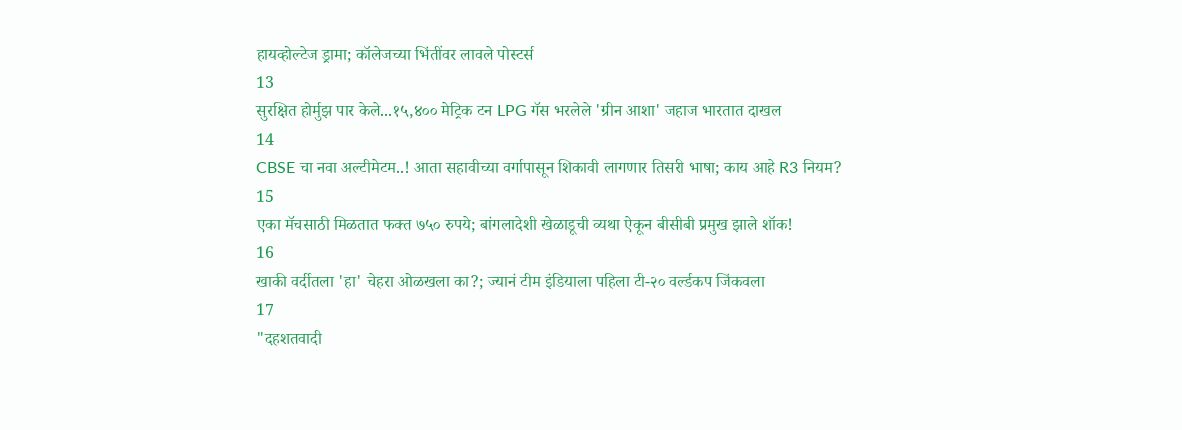हायव्होल्टेज ड्रामा; कॉलेजच्या भिंतींवर लावले पोस्टर्स
13
सुरक्षित होर्मुझ पार केले...१५,४०० मेट्रिक टन LPG गॅस भरलेले 'ग्रीन आशा' जहाज भारतात दाखल
14
CBSE चा नवा अल्टीमेटम..! आता सहावीच्या वर्गापासून शिकावी लागणार तिसरी भाषा; काय आहे R3 नियम?
15
एका मॅचसाठी मिळतात फक्त ७५० रुपये; बांगलादेशी खेळाडूची व्यथा ऐकून बीसीबी प्रमुख झाले शॉक!
16
खाकी वर्दीतला 'हा' चेहरा ओळखला का?; ज्यानं टीम इंडियाला पहिला टी-२० वर्ल्डकप जिंकवला
17
"दहशतवादी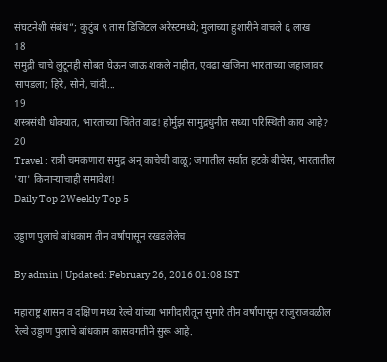संघटनेशी संबंध”; कुटुंब ९ तास डिजिटल अरेस्टमध्ये; मुलाच्या हुशारीने वाचले ६ लाख
18
समुद्री चाचे लुटूनही सोबत घेऊन जाऊ शकले नाहीत, एवढा खजिना भारताच्या जहाजावर सापडला; हिरे, सोने, चांदी...
19
शस्त्रसंधी धोक्यात, भारताच्या चिंतेत वाढ! होर्मुझ सामुद्रधुनीत सध्या परिस्थिती काय आहे?
20
Travel : रात्री चमकणारा समुद्र अन् काचेची वाळू; जगातील सर्वात हटके बीचेस, भारतातील 'या' किनाऱ्याचाही समावेश!
Daily Top 2Weekly Top 5

उड्डाण पुलाचे बांधकाम तीन वर्षांपासून रखडलेलेच

By admin | Updated: February 26, 2016 01:08 IST

महाराष्ट्र शासन व दक्षिण मध्य रेल्वे यांच्या भागीदारीतून सुमारे तीन वर्षांपासून राजुराजवळील रेल्वे उड्डाण पुलाचे बांधकाम कासवगतीने सुरू आहे.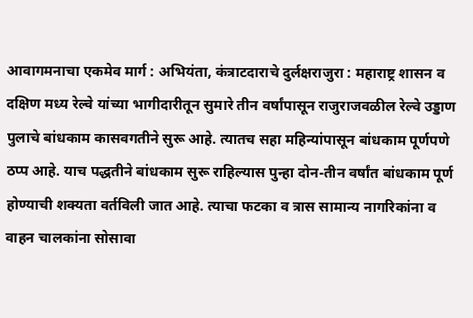आवागमनाचा एकमेव मार्ग : अभियंता, कंत्राटदाराचे दुर्लक्षराजुरा : महाराष्ट्र शासन व दक्षिण मध्य रेल्वे यांच्या भागीदारीतून सुमारे तीन वर्षांपासून राजुराजवळील रेल्वे उड्डाण पुलाचे बांधकाम कासवगतीने सुरू आहे. त्यातच सहा महिन्यांपासून बांधकाम पूर्णपणे ठप्प आहे. याच पद्धतीने बांधकाम सुरू राहिल्यास पुन्हा दोन-तीन वर्षांत बांधकाम पूर्ण होण्याची शक्यता वर्तविली जात आहे. त्याचा फटका व त्रास सामान्य नागरिकांना व वाहन चालकांना सोसावा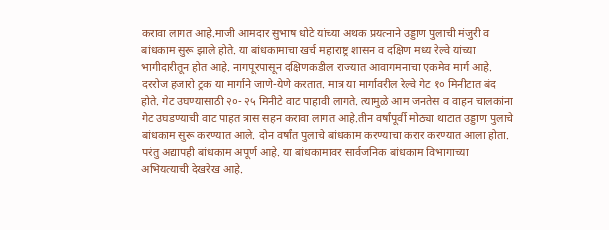करावा लागत आहे.माजी आमदार सुभाष धोटे यांच्या अथक प्रयत्नाने उड्डाण पुलाची मंजुरी व बांधकाम सुरू झाले होते. या बांधकामाचा खर्च महाराष्ट्र शासन व दक्षिण मध्य रेल्वे यांच्या भागीदारीतून होत आहे. नागपूरपासून दक्षिणकडील राज्यात आवागमनाचा एकमेव मार्ग आहे. दररोज हजारो ट्रक या मार्गाने जाणे-येणे करतात. मात्र या मार्गावरील रेल्वे गेट १० मिनीटात बंद होते. गेट उघण्यासाठी २०- २५ मिनीटे वाट पाहावी लागते. त्यामुळे आम जनतेस व वाहन चालकांना गेट उघडण्याची वाट पाहत त्रास सहन करावा लागत आहे.तीन वर्षांपूर्वी मोठ्या थाटात उड्डाण पुलाचे बांधकाम सुरू करण्यात आले. दोन वर्षांत पुलाचे बांधकाम करण्याचा करार करण्यात आला होता. परंतु अद्यापही बांधकाम अपूर्ण आहे. या बांधकामावर सार्वजनिक बांधकाम विभागाच्या अभियत्याची देखरेख आहे.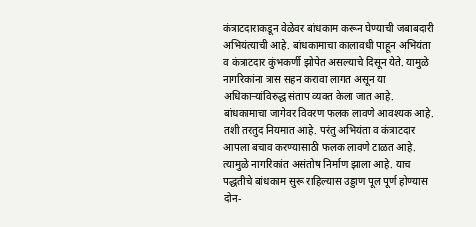कंत्राटदाराकडून वेळेवर बांधकाम करून घेण्याची जबाबदारी अभियंत्याची आहे. बांधकामाचा कालावधी पाहून अभियंता व कंत्राटदार कुंभकर्णी झोपेत असल्याचे दिसून येते. यामुळे नागरिकांना त्रास सहन करावा लागत असून या अधिकाऱ्यांविरुद्ध संताप व्यक्त केला जात आहे. बांधकामाचा जागेवर विवरण फलक लावणे आवश्यक आहे. तशी तरतुद नियमात आहे. परंतु अभियंता व कंत्राटदार आपला बचाव करण्यासाठी फलक लावणे टाळत आहे. त्यामुळे नागरिकांत असंतोष निर्माण झाला आहे. याच पद्धतीचे बांधकाम सुरू राहिल्यास उड्डाण पूल पूर्ण होण्यास दोन-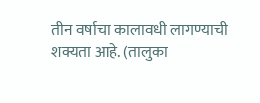तीन वर्षाचा कालावधी लागण्याची शक्यता आहे. (तालुका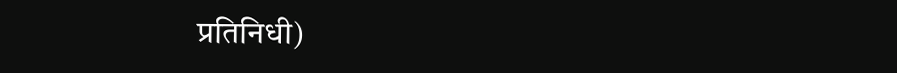प्रतिनिधी)